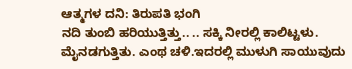ಆತ್ಮಗಳ ದನಿ: ತಿರುಪತಿ ಭಂಗಿ
ನದಿ ತುಂಬಿ ಹರಿಯುತ್ತಿತ್ತು.. .. ಸಕ್ಕಿ ನೀರಲ್ಲಿ ಕಾಲಿಟ್ಟಳು. ಮೈನಡಗುತ್ತಿತು. ಎಂಥ ಚಳಿ.ಇದರಲ್ಲಿ ಮುಳುಗಿ ಸಾಯುವುದು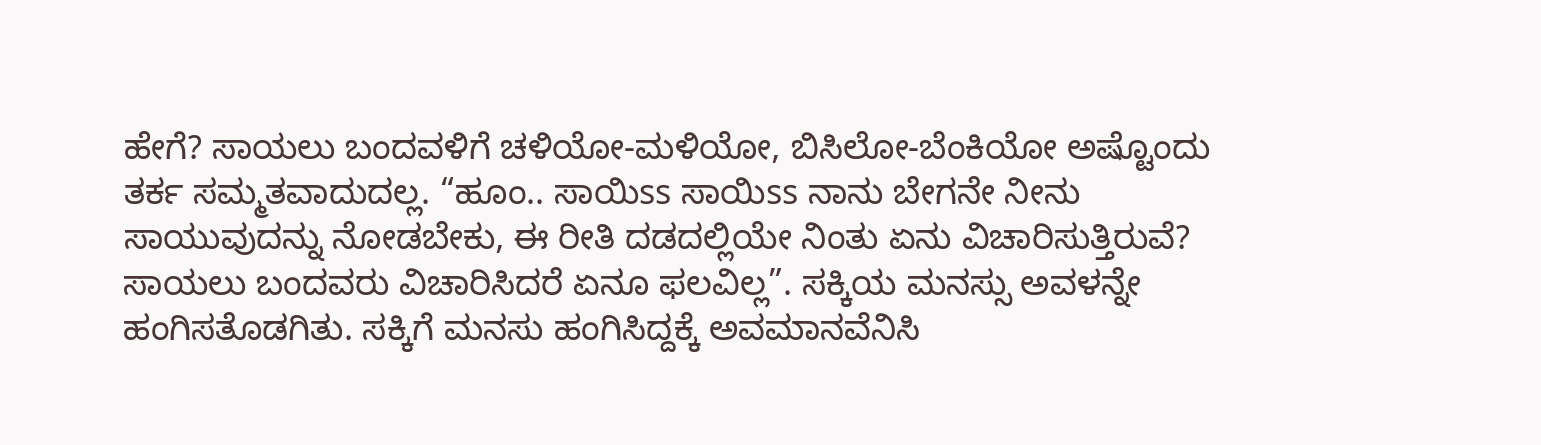ಹೇಗೆ? ಸಾಯಲು ಬಂದವಳಿಗೆ ಚಳಿಯೋ-ಮಳಿಯೋ, ಬಿಸಿಲೋ-ಬೆಂಕಿಯೋ ಅಷ್ಟೊಂದು ತರ್ಕ ಸಮ್ಮತವಾದುದಲ್ಲ. “ಹೂಂ.. ಸಾಯಿss ಸಾಯಿss ನಾನು ಬೇಗನೇ ನೀನು ಸಾಯುವುದನ್ನು ನೋಡಬೇಕು, ಈ ರೀತಿ ದಡದಲ್ಲಿಯೇ ನಿಂತು ಏನು ವಿಚಾರಿಸುತ್ತಿರುವೆ? ಸಾಯಲು ಬಂದವರು ವಿಚಾರಿಸಿದರೆ ಏನೂ ಫಲವಿಲ್ಲ”. ಸಕ್ಕಿಯ ಮನಸ್ಸು ಅವಳನ್ನೇ ಹಂಗಿಸತೊಡಗಿತು. ಸಕ್ಕಿಗೆ ಮನಸು ಹಂಗಿಸಿದ್ದಕ್ಕೆ ಅವಮಾನವೆನಿಸಿ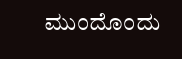ಮುಂದೊಂದು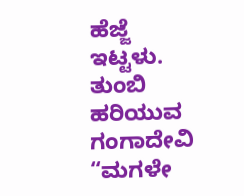ಹೆಜ್ಜೆ ಇಟ್ಟಳು. ತುಂಬಿ ಹರಿಯುವ ಗಂಗಾದೇವಿ “ಮಗಳೇ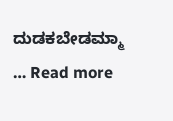ದುಡಕಬೇಡಮ್ಮಾ … Read more